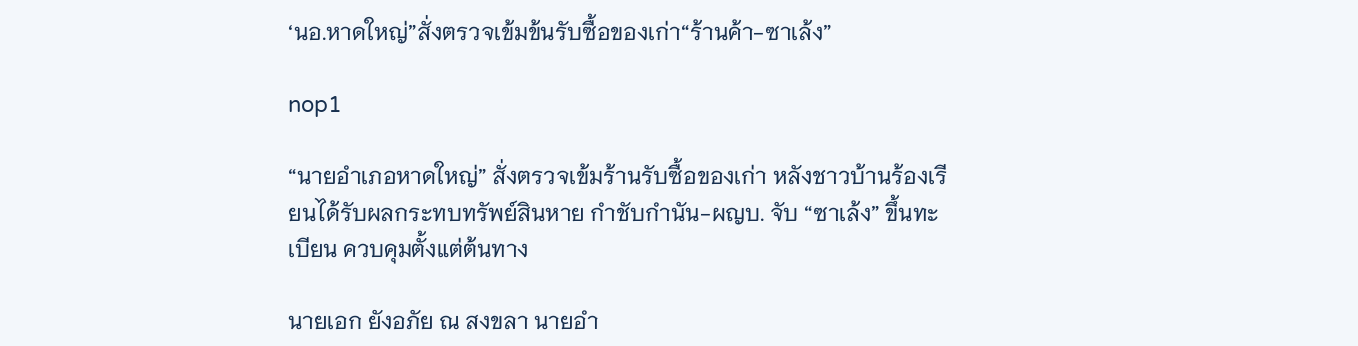‘นอ.หาดใหญ่”สั่งตรวจเข้มข้นรับซื้อของเก่า“ร้านค้า-ซาเล้ง”

nop1

“นายอำเภอหาดใหญ่” สั่งตรวจเข้มร้านรับซื้อของเก่า หลังชาวบ้านร้องเรียนได้รับผลกระทบทรัพย์สินหาย กำชับกำนัน-ผญบ. จับ “ซาเล้ง” ขึ้นทะเบียน ควบคุมตั้งแต่ต้นทาง

นายเอก ยังอภัย ณ สงขลา นายอำ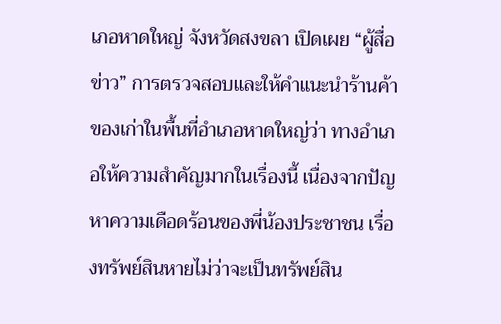เภอหาดใหญ่ จังหวัดสงขลา เปิดเผย “ผู้สื่อข่าว” การตรวจสอบและให้คำแนะนำร้านค้าของเก่าในพื้นที่อำเภอหาดใหญ่ว่า ทางอำเภอให้ความสำคัญมากในเรื่องนี้ เนื่องจากปัญหาความเดือดร้อนของพี่น้องประชาชน เรื่องทรัพย์สินหายไม่ว่าจะเป็นทรัพย์สิน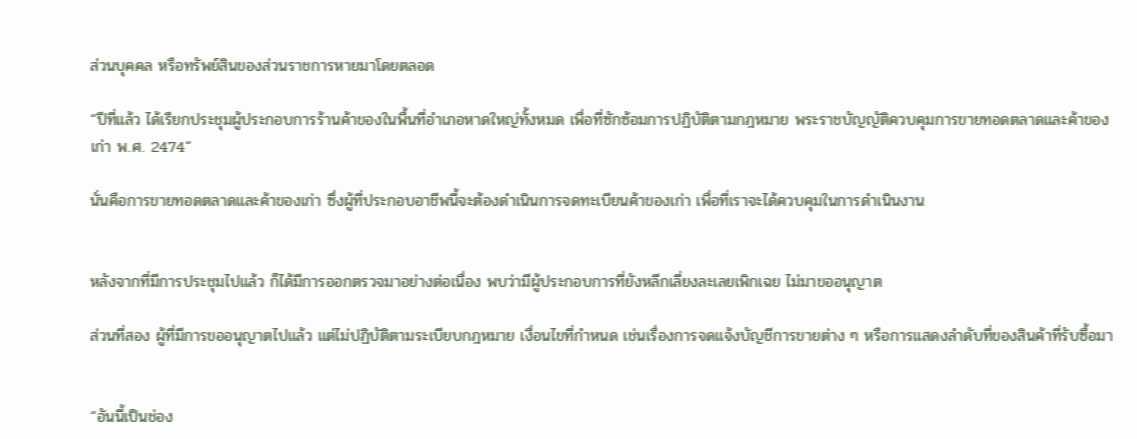ส่วนบุคคล หรือทรัพย์สินของส่วนราชการหายมาโดยตลอด

“ปีที่แล้ว ได้เรียกประชุมผู้ประกอบการร้านค้าของในพื้นที่อำเภอหาดใหญ่ทั้งหมด เพื่อที่ซักซ้อมการปฏิบัติตามกฎหมาย พระราชบัญญัติควบคุมการขายทอดตลาดและค้าของเก่า พ.ศ. 2474“

นั่นคือการขายทอดตลาดและค้าของเก่า ซึ่งผู้ที่ประกอบอาชีพนี้จะต้องดำเนินการจดทะเบียนค้าของเก่า เพื่อที่เราจะได้ควบคุมในการดำเนินงาน


หลังจากที่มีการประชุมไปแล้ว ก็ได้มีการออกตรวจมาอย่างต่อเนื่อง พบว่ามีผู้ประกอบการที่ยังหลีกเลี่ยงละเลยเพิกเฉย ไม่มาขออนุญาต

ส่วนที่สอง ผู้ที่มีการขออนุญาตไปแล้ว แต่ไม่ปฏิบัติตามระเบียบกฎหมาย เงื่อนไขที่กำหนด เช่นเรื่องการจดแจ้งบัญชีการขายต่าง ๆ หรือการแสดงลำดับที่ของสินค้าที่รับซื้อมา


“อันนี้เป็นช่อง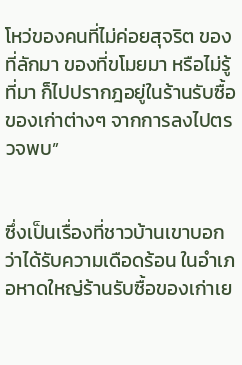โหว่ของคนที่ไม่ค่อยสุจริต ของที่ลักมา ของที่ขโมยมา หรือไม่รู้ที่มา ก็ไปปรากฎอยู่ในร้านรับซื้อของเก่าต่างๆ จากการลงไปตรวจพบ”


ซึ่งเป็นเรื่องที่ชาวบ้านเขาบอกว่าได้รับความเดือดร้อน ในอำเภอหาดใหญ่ร้านรับซื้อของเก่าเย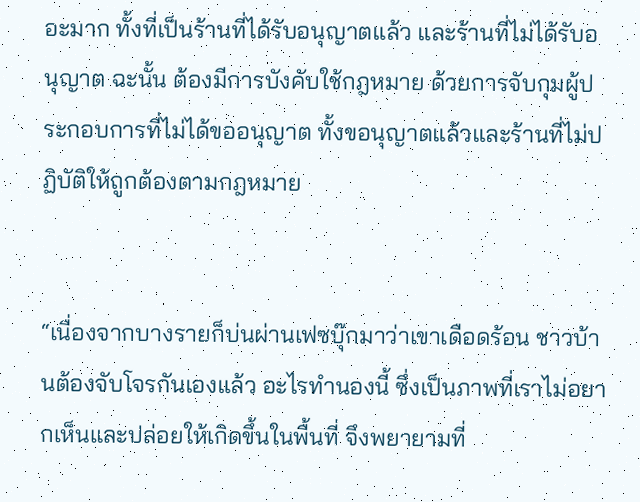อะมาก ทั้งที่เป็นร้านที่ได้รับอนุญาตแล้ว และร้านที่ไม่ได้รับอนุญาต ฉะนั้น ต้องมีการบังคับใช้กฎหมาย ด้วยการจับกุมผู้ประกอบการที่ไม่ได้ขออนุญาต ทั้งขอนุญาตแล้วและร้านที่ไม่ปฏิบัติให้ถูกต้องตามกฎหมาย


“เนื่องจากบางรายก็บ่นผ่านเฟซบุ๊กมาว่าเขาเดือดร้อน ชาวบ้านต้องจับโจรกันเองแล้ว อะไรทำนองนี้ ซึ่งเป็นภาพที่เราไม่อยากเห็นและปล่อยให้เกิดขึ้นในพื้นที่ จึงพยายามที่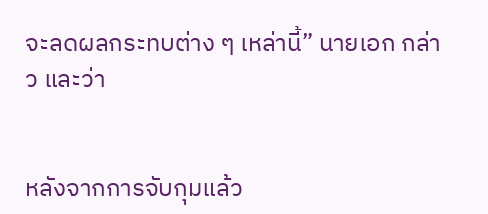จะลดผลกระทบต่าง ๆ เหล่านี้” นายเอก กล่าว และว่า


หลังจากการจับกุมแล้ว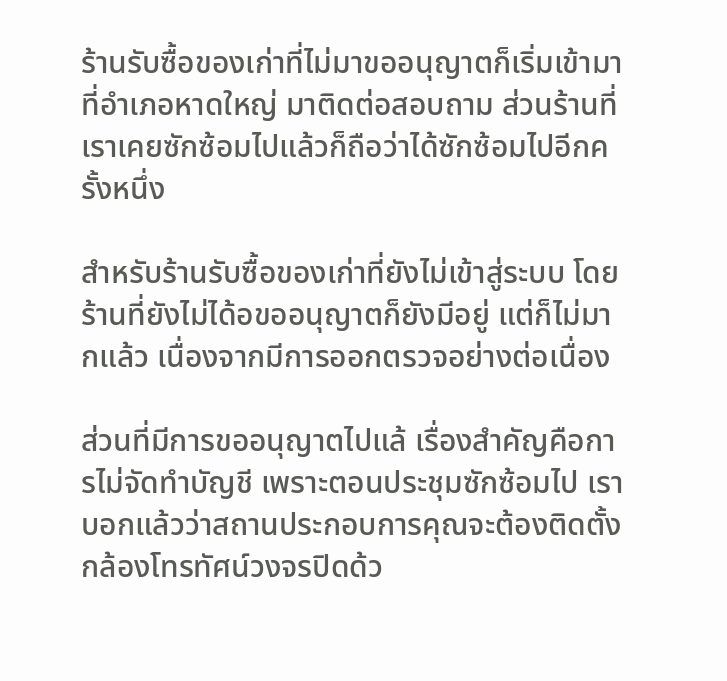ร้านรับซื้อของเก่าที่ไม่มาขออนุญาตก็เริ่มเข้ามาที่อำเภอหาดใหญ่ มาติดต่อสอบถาม ส่วนร้านที่เราเคยซักซ้อมไปแล้วก็ถือว่าได้ซักซ้อมไปอีกครั้งหนึ่ง

สำหรับร้านรับซื้อของเก่าที่ยังไม่เข้าสู่ระบบ โดยร้านที่ยังไม่ได้อขออนุญาตก็ยังมีอยู่ แต่ก็ไม่มากแล้ว เนื่องจากมีการออกตรวจอย่างต่อเนื่อง

ส่วนที่มีการขออนุญาตไปแล้ เรื่องสำคัญคือการไม่จัดทำบัญชี เพราะตอนประชุมซักซ้อมไป เราบอกแล้วว่าสถานประกอบการคุณจะต้องติดตั้งกล้องโทรทัศน์วงจรปิดด้ว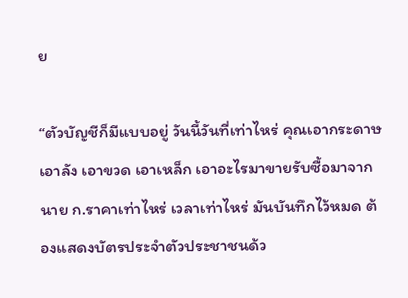ย

“ตัวบัญชีก็มีแบบอยู่ วันนี้วันที่เท่าไหร่ คุณเอากระดาษ เอาลัง เอาขวด เอาเหล็ก เอาอะไรมาขายรับซื้อมาจาก นาย ก.ราคาเท่าไหร่ เวลาเท่าไหร่ มันบันทึกไว้หมด ต้องแสดงบัตรประจำตัวประชาชนด้ว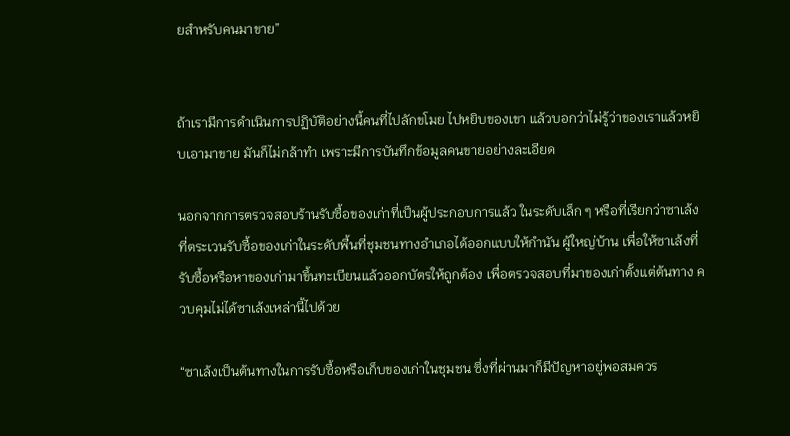ยสำหรับคนมาขาย”


ถ้าเรามีการดำเนินการปฏิบัติอย่างนี้คนที่ไปลักขโมย ไปหยิบของเขา แล้วบอกว่าไม่รู้ว่าของเราแล้วหยิบเอามาขาย มันก็ไม่กล้าทำ เพราะมีการบันทึกข้อมูลคนขายอย่างละเอียด

นอกจากการตรวจสอบร้านรับซื้อของเก่าที่เป็นผู้ประกอบการแล้ว ในระดับเล็ก ๆ หรือที่เรียกว่าซาเล้ง ที่ตระเวนรับซื้อของเก่าในระดับพื้นที่ชุมชนทางอำเภอได้ออกแบบให้กำนัน ผู้ใหญ่บ้าน เพื่อให้ซาเล้งที่รับซื้อหรือหาของเก่ามาขึ้นทะเบียนแล้วออกบัตรให้ถูกต้อง เพื่อตรวจสอบที่มาของเก่าตั้งแต่ต้นทาง ควบคุมไม่ได้ซาเล้งเหล่านี้ไปด้วย

“ซาเล้งเป็นต้นทางในการรับซื้อหรือเก็บของเก่าในชุมชน ซึ่งที่ผ่านมาก็มีปัญหาอยู่พอสมควร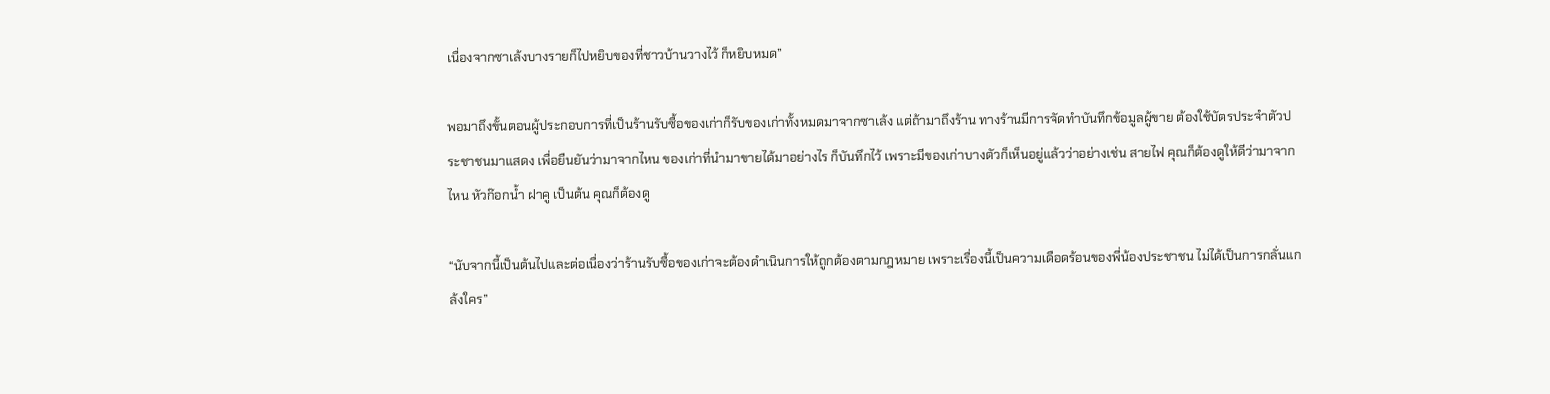เนื่องจากซาเล้งบางรายก็ไปหยิบของที่ชาวบ้านวางไว้ ก็หยิบหมด”

พอมาถึงขั้นตอนผู้ประกอบการที่เป็นร้านรับซื้อของเก่าก็รับของเก่าทั้งหมดมาจากซาเล้ง แต่ถ้ามาถึงร้าน ทางร้านมีการจัดทำบันทึกข้อมูลผู้ขาย ต้องใช้บัตรประจำตัวประชาชนมาแสดง เพื่อยืนยันว่ามาจากไหน ของเก่าที่นำมาขายได้มาอย่างไร ก็บันทึกไว้ เพราะมีของเก่าบางตัวก็เห็นอยู่แล้วว่าอย่างเช่น สายไฟ คุณก็ต้องดูให้ดีว่ามาจากไหน หัวก๊อกน้ำ ฝาคู เป็นต้น คุณก็ต้องดู

“นับจากนี้เป็นต้นไปและต่อเนื่องว่าร้านรับซื้อของเก่าจะต้องดำเนินการให้ถูกต้องตามกฎหมาย เพราะเรื่องนี้เป็นความเดือดร้อนของพี่น้องประชาชน ไม่ได้เป็นการกลั่นแกล้งใคร”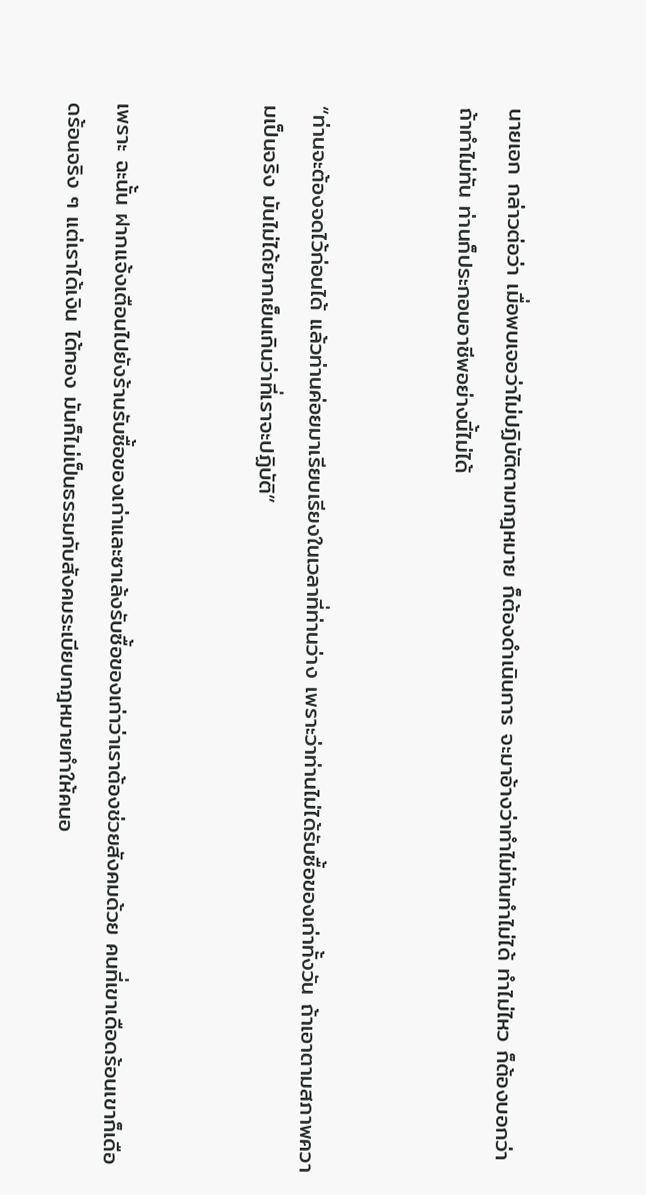นายเอก กล่าวต่อว่า เมื่อพบเจอว่าไม่ปฏิบัติตามกฎหมาย ก็ต้องดำเนินการ จะมาอ้างว่าทำไม่ทันทำไม่ได้ ทำไม่ไหว ก็ต้องบอกว่าถ้าทำไม่ทัน ท่านก็ประกอบอาชีพอย่างนี้ไม่ได้


“ท่านจะต้องจดไว้ก่อนได้ แล้วท่านค่อยมาเรียบเรียงในเวลาที่ท่านว่าง เพราะว่าท่านไม่ได้รับซื้อของเก่าทั้งวัน ถ้าเอาตามสภาพความเป็นจริง มันไม่ได้ยากเย็นเกินว่าที่เราจะปฏิบัติ”


เพราะ ฉะนั้น ฝากแจ้งเตือนไปยังร้านรับซื้อของเก่าและซาเล้งรับซื้อของเก่าว่าเราต้องช่วยสังคมด้วย คนที่เขาเดือดร้อนเขาก็เดือดร้อนจริง ๆ แต่เราได้เงิน ได้ทอง มันก็ไม่เป็นธรรมกับสังคมระเบียบกฎหมายทำให้คนอ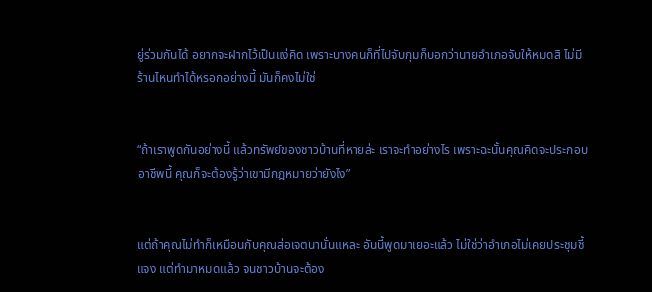ยู่ร่วมกันได้ อยากจะฝากไว้เป็นแง่คิด เพราะบางคนก็ที่ไปจับกุมก็บอกว่านายอำเภอจับให้หมดสิ ไม่มีร้านไหนทำได้หรอกอย่างนี้ มันก็คงไม่ใช่


“ถ้าเราพูดกันอย่างนี้ แล้วทรัพย์ของชาวบ้านที่หายล่ะ เราจะทำอย่างไร เพราะฉะนั้นคุณคิดจะประกอบอาชีพนี้ คุณก็จะต้องรู้ว่าเขามีกฎหมายว่ายังไง”


แต่ถ้าคุณไม่ทำก็เหมือนกับคุณส่อเจตนานั่นแหละ อันนี้พูดมาเยอะแล้ว ไม่ใช่ว่าอำเภอไม่เคยประชุมชี้แจง แต่ทำมาหมดแล้ว จนชาวบ้านจะต้อง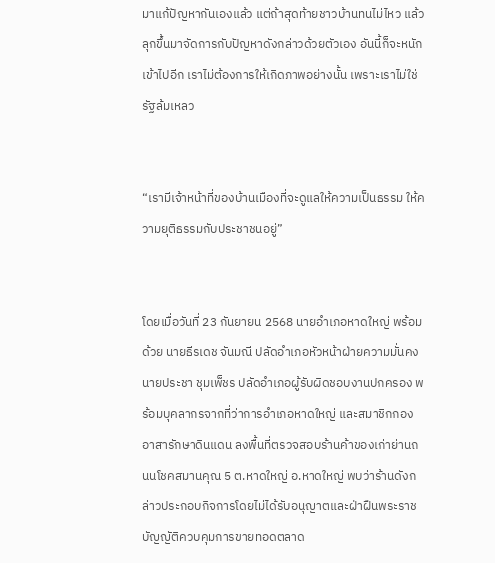มาแก้ปัญหากันเองแล้ว แต่ถ้าสุดท้ายชาวบ้านทนไม่ไหว แล้วลุกขึ้นมาจัดการกับปัญหาดังกล่าวด้วยตัวเอง อันนี้ก็จะหนักเข้าไปอีก เราไม่ต้องการให้เกิดภาพอย่างนั้น เพราะเราไม่ใช่รัฐล้มเหลว


“เรามีเจ้าหน้าที่ของบ้านเมืองที่จะดูแลให้ความเป็นธรรม ให้ความยุติธรรมกับประชาชนอยู่”


โดยเมื่อวันที่ 23 กันยายน 2568 นายอำเภอหาดใหญ่ พร้อมด้วย นายธีรเดช จันมณี ปลัดอำเภอหัวหน้าฝ่ายความมั่นคง นายประชา ชุมเพ็ชร ปลัดอำเภอผู้รับผิดชอบงานปกครอง พร้อมบุคลากรจากที่ว่าการอำเภอหาดใหญ่ และสมาชิกกองอาสารักษาดินแดน ลงพื้นที่ตรวจสอบร้านค้าของเก่าย่านถนนโชคสมานคุณ 5 ต.หาดใหญ่ อ.หาดใหญ่ พบว่าร้านดังกล่าวประกอบกิจการโดยไม่ได้รับอนุญาตและฝ่าฝืนพระราชบัญญัติควบคุมการขายทอดตลาด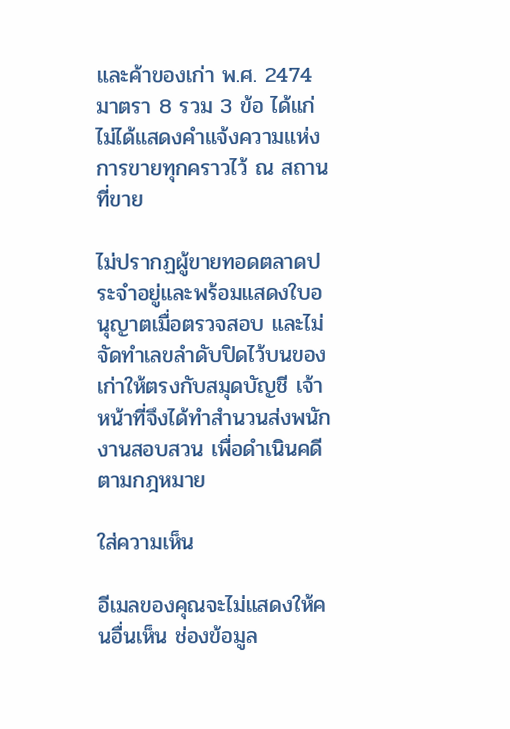และค้าของเก่า พ.ศ. 2474 มาตรา 8 รวม 3 ข้อ ได้แก่ ไม่ได้แสดงคำแจ้งความแห่งการขายทุกคราวไว้ ณ สถานที่ขาย

ไม่ปรากฏผู้ขายทอดตลาดประจำอยู่และพร้อมแสดงใบอนุญาตเมื่อตรวจสอบ และไม่จัดทำเลขลำดับปิดไว้บนของเก่าให้ตรงกับสมุดบัญชี เจ้าหน้าที่จึงได้ทำสำนวนส่งพนักงานสอบสวน เพื่อดำเนินคดีตามกฎหมาย

ใส่ความเห็น

อีเมลของคุณจะไม่แสดงให้คนอื่นเห็น ช่องข้อมูล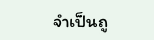จำเป็นถู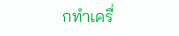กทำเครื่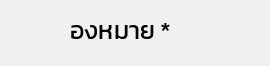องหมาย *